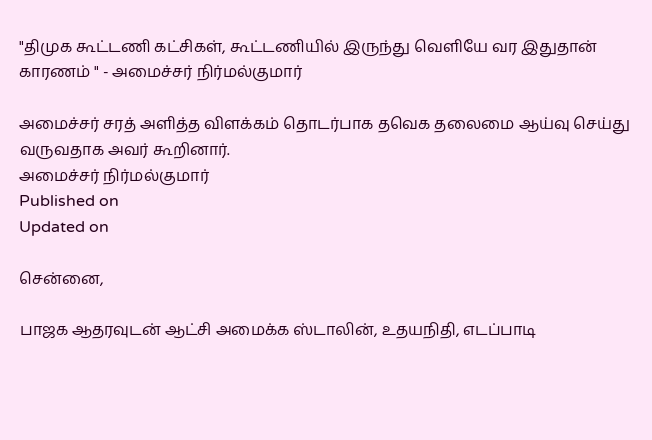"திமுக கூட்டணி கட்சிகள், கூட்டணியில் இருந்து வெளியே வர இதுதான் காரணம் " - அமைச்சர் நிர்மல்குமார்

அமைச்சர் சரத் அளித்த விளக்கம் தொடர்பாக தவெக தலைமை ஆய்வு செய்து வருவதாக அவர் கூறினார்.
அமைச்சர் நிர்மல்குமார்
Published on
Updated on

சென்னை,

பாஜக ஆதரவுடன் ஆட்சி அமைக்க ஸ்டாலின், உதயநிதி, எடப்பாடி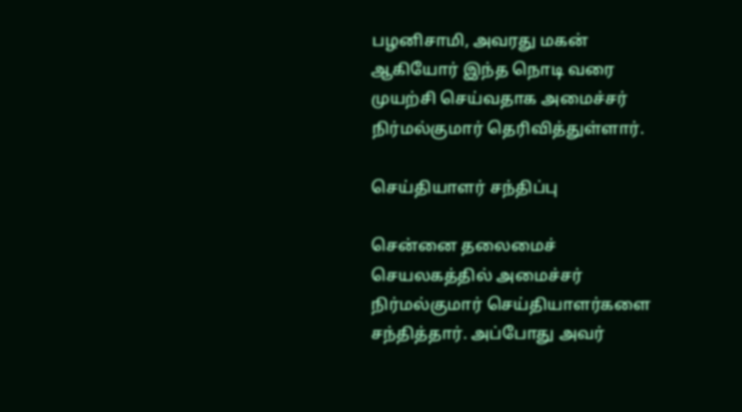பழனிசாமி, அவரது மகன் ஆகியோர் இந்த நொடி வரை முயற்சி செய்வதாக அமைச்சர் நிர்மல்குமார் தெரிவித்துள்ளார்.

செய்தியாளர் சந்திப்பு

சென்னை தலைமைச் செயலகத்தில் அமைச்சர் நிர்மல்குமார் செய்தியாளர்களை சந்தித்தார். அப்போது அவர்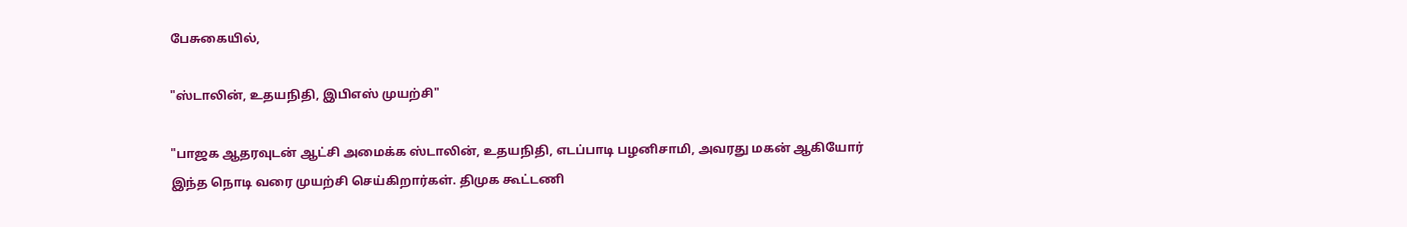பேசுகையில்,

"ஸ்டாலின், உதயநிதி, இபிஎஸ் முயற்சி"

"பாஜக ஆதரவுடன் ஆட்சி அமைக்க ஸ்டாலின், உதயநிதி, எடப்பாடி பழனிசாமி, அவரது மகன் ஆகியோர் இந்த நொடி வரை முயற்சி செய்கிறார்கள். திமுக கூட்டணி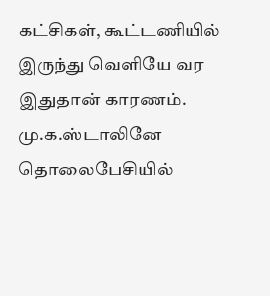கட்சிகள், கூட்டணியில் இருந்து வெளியே வர இதுதான் காரணம். மு.க.ஸ்டாலினே தொலைபேசியில்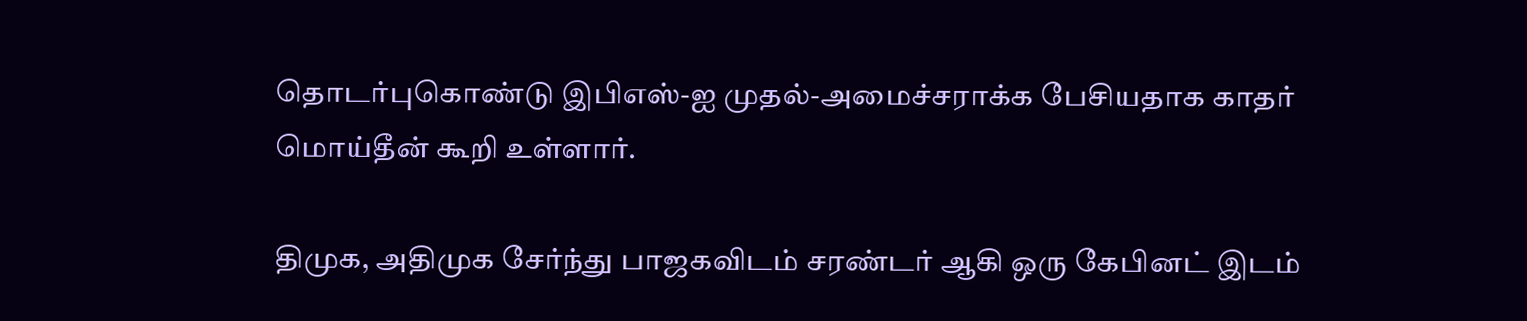தொடர்புகொண்டு இபிஎஸ்-ஐ முதல்-அமைச்சராக்க பேசியதாக காதர் மொய்தீன் கூறி உள்ளார்.

திமுக, அதிமுக சேர்ந்து பாஜகவிடம் சரண்டர் ஆகி ஒரு கேபினட் இடம்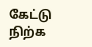கேட்டு நிற்க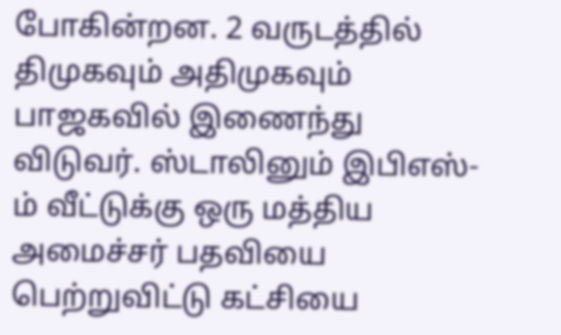போகின்றன. 2 வருடத்தில் திமுகவும் அதிமுகவும் பாஜகவில் இணைந்து விடுவர். ஸ்டாலினும் இபிஎஸ்-ம் வீட்டுக்கு ஒரு மத்திய அமைச்சர் பதவியை பெற்றுவிட்டு கட்சியை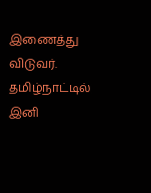இணைத்து விடுவர். தமிழ்நாட்டில் இனி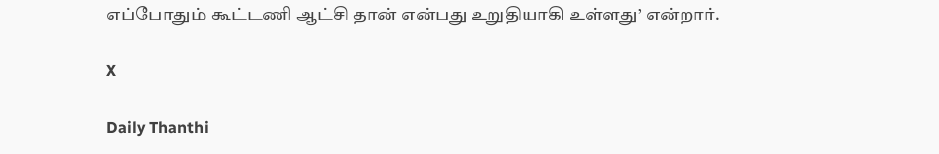எப்போதும் கூட்டணி ஆட்சி தான் என்பது உறுதியாகி உள்ளது’ என்றார்.

X

Daily Thanthi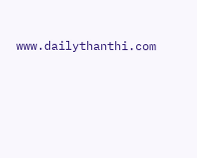www.dailythanthi.com